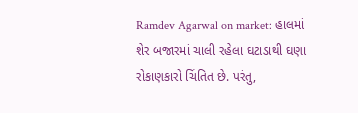Ramdev Agarwal on market: હાલમાં શેર બજારમાં ચાલી રહેલા ઘટાડાથી ઘણા રોકાણકારો ચિંતિત છે. પરંતુ,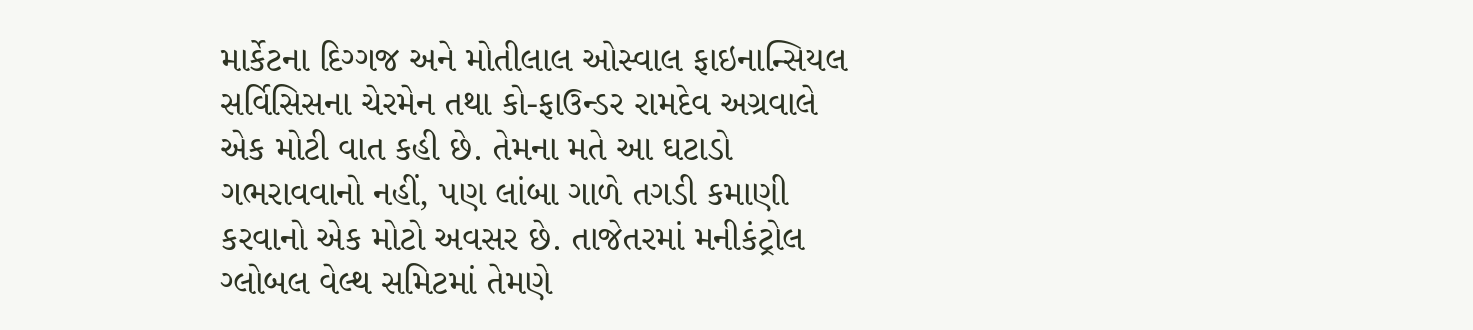માર્કેટના દિગ્ગજ અને મોતીલાલ ઓસ્વાલ ફાઇનાન્સિયલ સર્વિસિસના ચેરમેન તથા કો-ફાઉન્ડર રામદેવ અગ્રવાલે એક મોટી વાત કહી છે. તેમના મતે આ ઘટાડો ગભરાવવાનો નહીં, પણ લાંબા ગાળે તગડી કમાણી કરવાનો એક મોટો અવસર છે. તાજેતરમાં મનીકંટ્રોલ ગ્લોબલ વેલ્થ સમિટમાં તેમણે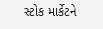સ્ટોક માર્કેટને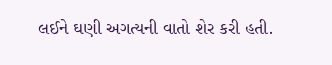લઈને ઘણી અગત્યની વાતો શેર કરી હતી.